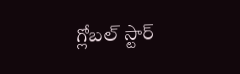గ్లోబల్ స్టార్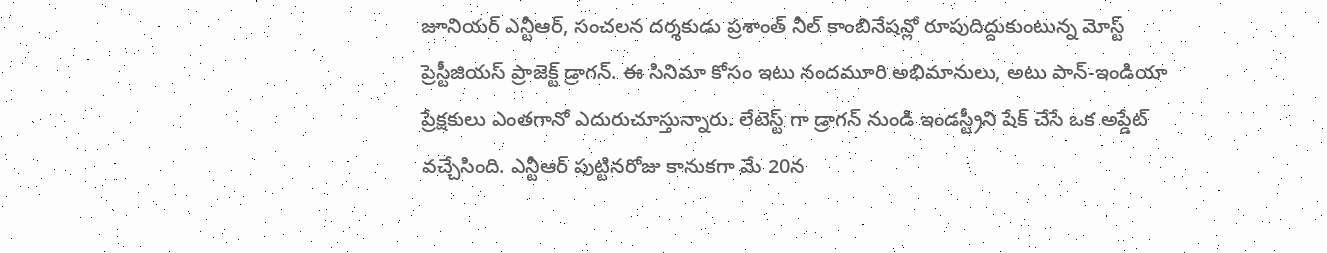జూనియర్ ఎన్టీఆర్, సంచలన దర్శకుడు ప్రశాంత్ నీల్ కాంబినేషన్లో రూపుదిద్దుకుంటున్న మోస్ట్ ప్రెస్టీజియస్ ప్రాజెక్ట్ డ్రాగన్. ఈ సినిమా కోసం ఇటు నందమూరి అభిమానులు, అటు పాన్-ఇండియా ప్రేక్షకులు ఎంతగానో ఎదురుచూస్తున్నారు. లేటెస్ట్ గా డ్రాగన్ నుండి ఇండస్ట్రీని షేక్ చేసే ఒక అప్డేట్ వచ్చేసింది. ఎన్టీఆర్ పుట్టినరోజు కానుకగా మే 20న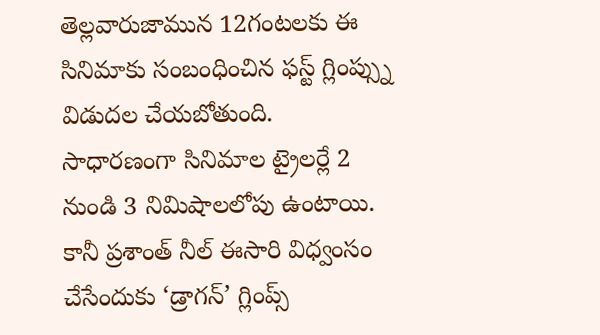తెల్లవారుజామున 12గంటలకు ఈ సినిమాకు సంబంధించిన ఫస్ట్ గ్లింప్స్ను విడుదల చేయబోతుంది.
సాధారణంగా సినిమాల ట్రైలర్లే 2 నుండి 3 నిమిషాలలోపు ఉంటాయి. కానీ ప్రశాంత్ నీల్ ఈసారి విధ్వంసం చేసేందుకు ‘డ్రాగన్’ గ్లింప్స్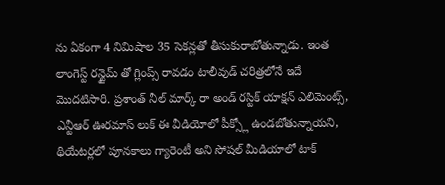ను ఏకంగా 4 నిమిషాల 35 సెకన్లతో తీసుకురాబోతున్నాడు. ఇంత లాంగెస్ట్ రన్టైమ్ తో గ్లింప్స్ రావడం టాలీవుడ్ చరిత్రలోనే ఇదే మొదటిసారి. ప్రశాంత్ నీల్ మార్క్ రా అండ్ రస్టిక్ యాక్షన్ ఎలిమెంట్స్, ఎన్టీఆర్ ఊరమాస్ లుక్ ఈ వీడియోలో పీక్స్లో ఉండబోతున్నాయని, థియేటర్లలో పూనకాలు గ్యారెంటీ అని సోషల్ మీడియాలో టాక్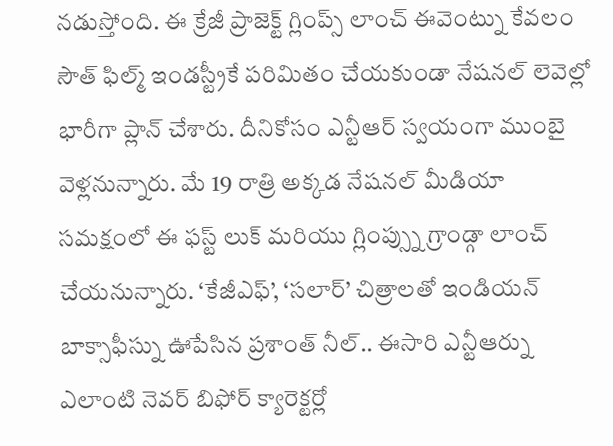నడుస్తోంది. ఈ క్రేజీ ప్రాజెక్ట్ గ్లింప్స్ లాంచ్ ఈవెంట్ను కేవలం సౌత్ ఫిల్మ్ ఇండస్ట్రీకే పరిమితం చేయకుండా నేషనల్ లెవెల్లో భారీగా ప్లాన్ చేశారు. దీనికోసం ఎన్టీఆర్ స్వయంగా ముంబై వెళ్లనున్నారు. మే 19 రాత్రి అక్కడ నేషనల్ మీడియా సమక్షంలో ఈ ఫస్ట్ లుక్ మరియు గ్లింప్స్ను గ్రాండ్గా లాంచ్ చేయనున్నారు. ‘కేజీఎఫ్’, ‘సలార్’ చిత్రాలతో ఇండియన్ బాక్సాఫీస్ను ఊపేసిన ప్రశాంత్ నీల్.. ఈసారి ఎన్టీఆర్ను ఎలాంటి నెవర్ బిఫోర్ క్యారెక్టర్లో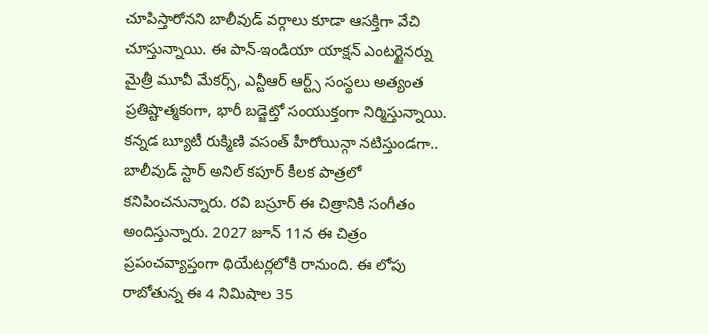చూపిస్తారోనని బాలీవుడ్ వర్గాలు కూడా ఆసక్తిగా వేచి చూస్తున్నాయి. ఈ పాన్-ఇండియా యాక్షన్ ఎంటర్టైనర్ను మైత్రీ మూవీ మేకర్స్, ఎన్టీఆర్ ఆర్ట్స్ సంస్థలు అత్యంత ప్రతిష్టాత్మకంగా, భారీ బడ్జెట్తో సంయుక్తంగా నిర్మిస్తున్నాయి. కన్నడ బ్యూటీ రుక్మిణి వసంత్ హీరోయిన్గా నటిస్తుండగా.. బాలీవుడ్ స్టార్ అనిల్ కపూర్ కీలక పాత్రలో కనిపించనున్నారు. రవి బస్రూర్ ఈ చిత్రానికి సంగీతం అందిస్తున్నారు. 2027 జూన్ 11న ఈ చిత్రం ప్రపంచవ్యాప్తంగా థియేటర్లలోకి రానుంది. ఈ లోపు రాబోతున్న ఈ 4 నిమిషాల 35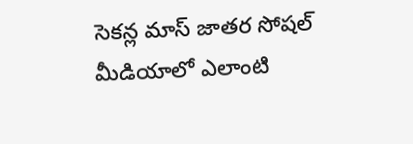సెకన్ల మాస్ జాతర సోషల్ మీడియాలో ఎలాంటి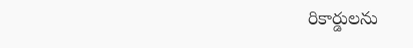రికార్డులను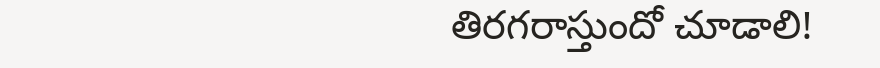తిరగరాస్తుందో చూడాలి!